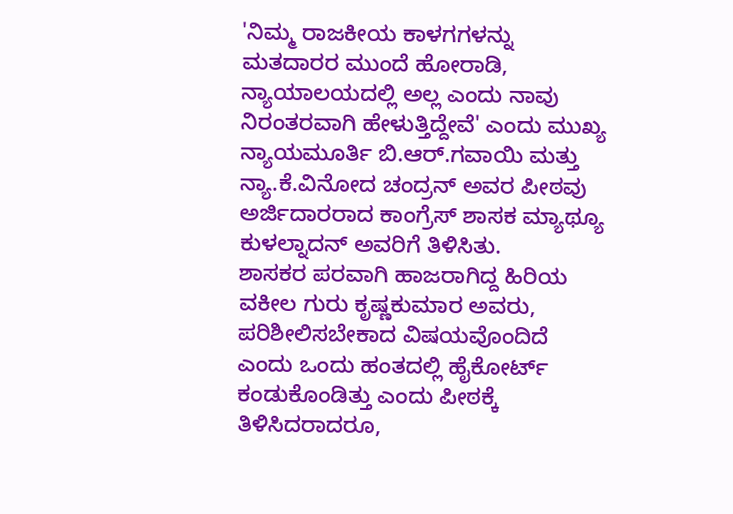'ನಿಮ್ಮ ರಾಜಕೀಯ ಕಾಳಗಗಳನ್ನು ಮತದಾರರ ಮುಂದೆ ಹೋರಾಡಿ, ನ್ಯಾಯಾಲಯದಲ್ಲಿ ಅಲ್ಲ ಎಂದು ನಾವು ನಿರಂತರವಾಗಿ ಹೇಳುತ್ತಿದ್ದೇವೆ' ಎಂದು ಮುಖ್ಯ ನ್ಯಾಯಮೂರ್ತಿ ಬಿ.ಆರ್.ಗವಾಯಿ ಮತ್ತು ನ್ಯಾ.ಕೆ.ವಿನೋದ ಚಂದ್ರನ್ ಅವರ ಪೀಠವು ಅರ್ಜಿದಾರರಾದ ಕಾಂಗ್ರೆಸ್ ಶಾಸಕ ಮ್ಯಾಥ್ಯೂ ಕುಳಲ್ನಾದನ್ ಅವರಿಗೆ ತಿಳಿಸಿತು.
ಶಾಸಕರ ಪರವಾಗಿ ಹಾಜರಾಗಿದ್ದ ಹಿರಿಯ ವಕೀಲ ಗುರು ಕೃಷ್ಣಕುಮಾರ ಅವರು, ಪರಿಶೀಲಿಸಬೇಕಾದ ವಿಷಯವೊಂದಿದೆ ಎಂದು ಒಂದು ಹಂತದಲ್ಲಿ ಹೈಕೋರ್ಟ್ ಕಂಡುಕೊಂಡಿತ್ತು ಎಂದು ಪೀಠಕ್ಕೆ ತಿಳಿಸಿದರಾದರೂ,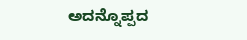ಅದನ್ನೊಪ್ಪದ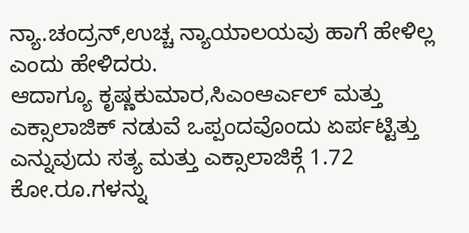ನ್ಯಾ.ಚಂದ್ರನ್,ಉಚ್ಚ ನ್ಯಾಯಾಲಯವು ಹಾಗೆ ಹೇಳಿಲ್ಲ ಎಂದು ಹೇಳಿದರು.
ಆದಾಗ್ಯೂ ಕೃಷ್ಣಕುಮಾರ,ಸಿಎಂಆರ್ಎಲ್ ಮತ್ತು ಎಕ್ಸಾಲಾಜಿಕ್ ನಡುವೆ ಒಪ್ಪಂದವೊಂದು ಏರ್ಪಟ್ಟಿತ್ತು ಎನ್ನುವುದು ಸತ್ಯ ಮತ್ತು ಎಕ್ಸಾಲಾಜಿಕ್ಗೆ 1.72 ಕೋ.ರೂ.ಗಳನ್ನು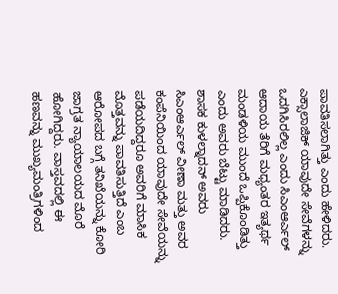ಪಾವತಿಸಲಾಗಿತ್ತು ಎಂದು ಹೇಳಿದರು. ಎಕ್ಸಾಲಾಜಿಕ್ ಯಾವುದೇ ಸೇವೆಗಳನ್ನು ಒದಗಿಸಿರಲಿಲ್ಲ ಎಂದು ಸಿಎಂಆರ್ಎಲ್ ಆದಾಯ ತೆರಿಗೆ ಮಧ್ಯಂತರ ಇತ್ಯರ್ಥ ಮಂಡಳಿಯ ಮುಂದೆ ಒಪ್ಪಿಕೊಂಡಿತ್ತು ಎಂದು ಅವರು ಬೆಟ್ಟು ಮಾಡಿದರು.
ಶಾಸಕ ಕುಳಲ್ನಾದನ್ ಅವರು ಸಿಎಂಆರ್ಎಲ್ ವೀಣಾ ಮತ್ತು ಅವರ ಕಂಪೆನಿಯಿಂದ ಯಾವುದೇ ಸೇವೆಯನ್ನು ಪಡೆಯದಿದ್ದರೂ ಅವರಿಗೆ ಮಾಸಿಕ ಮೊತ್ತವನ್ನು ಪಾವತಿಸುತ್ತಿದೆ ಎಂಬ ಆರೋಪದ ಬಗ್ಗೆ ತನಿಖೆಯನ್ನು ಕೋರಿ ಜಾಗ್ರತ ನ್ಯಾಯಾಲಯದ ಮೊರೆ ಹೋಗಿದ್ದರು. ವಾಸ್ತವದಲ್ಲಿ ಈ ಹಣವನ್ನು ಮುಖ್ಯಮಂತ್ರಿಗಳಿಂದ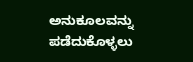ಅನುಕೂಲವನ್ನು ಪಡೆದುಕೊಳ್ಳಲು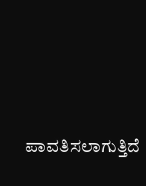ಪಾವತಿಸಲಾಗುತ್ತಿದೆ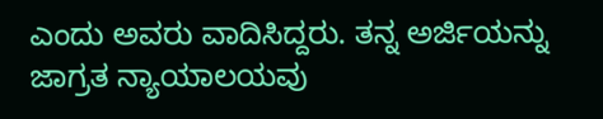ಎಂದು ಅವರು ವಾದಿಸಿದ್ದರು. ತನ್ನ ಅರ್ಜಿಯನ್ನು ಜಾಗ್ರತ ನ್ಯಾಯಾಲಯವು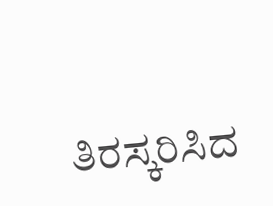ತಿರಸ್ಕರಿಸಿದ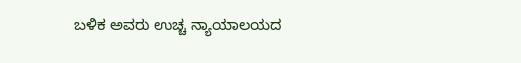ಬಳಿಕ ಅವರು ಉಚ್ಚ ನ್ಯಾಯಾಲಯದ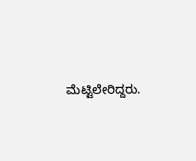ಮೆಟ್ಟಿಲೇರಿದ್ದರು.